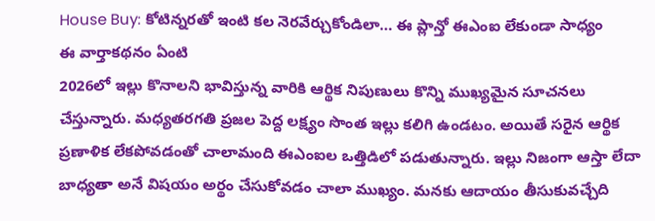House Buy: కోటిన్నరతో ఇంటి కల నెరవేర్చుకోండిలా… ఈ ప్లాన్తో ఈఎంఐ లేకుండా సాధ్యం
ఈ వార్తాకథనం ఏంటి
2026లో ఇల్లు కొనాలని భావిస్తున్న వారికి ఆర్థిక నిపుణులు కొన్ని ముఖ్యమైన సూచనలు చేస్తున్నారు. మధ్యతరగతి ప్రజల పెద్ద లక్ష్యం సొంత ఇల్లు కలిగి ఉండటం. అయితే సరైన ఆర్థిక ప్రణాళిక లేకపోవడంతో చాలామంది ఈఎంఐల ఒత్తిడిలో పడుతున్నారు. ఇల్లు నిజంగా ఆస్తా లేదా బాధ్యతా అనే విషయం అర్థం చేసుకోవడం చాలా ముఖ్యం. మనకు ఆదాయం తీసుకువచ్చేది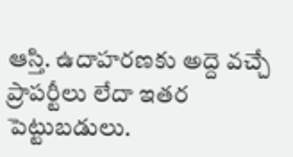ఆస్తి. ఉదాహరణకు అద్దె వచ్చే ప్రాపర్టీలు లేదా ఇతర పెట్టుబడులు.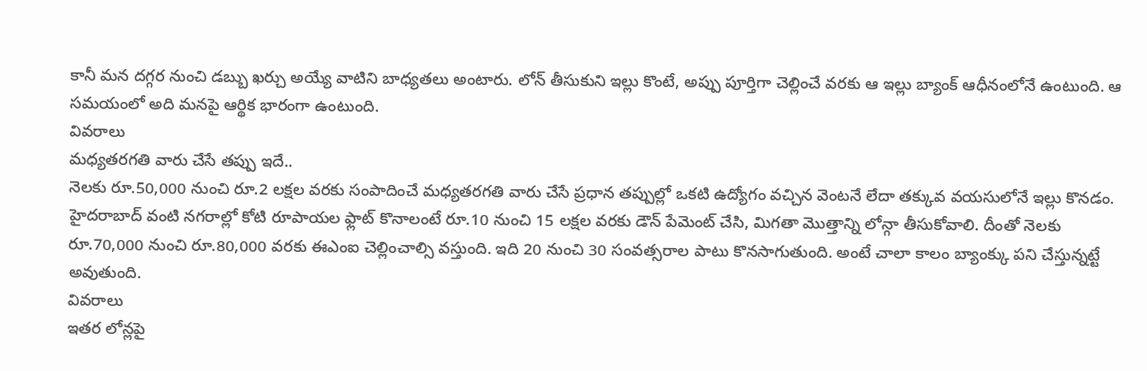కానీ మన దగ్గర నుంచి డబ్బు ఖర్చు అయ్యే వాటిని బాధ్యతలు అంటారు. లోన్ తీసుకుని ఇల్లు కొంటే, అప్పు పూర్తిగా చెల్లించే వరకు ఆ ఇల్లు బ్యాంక్ ఆధీనంలోనే ఉంటుంది. ఆ సమయంలో అది మనపై ఆర్థిక భారంగా ఉంటుంది.
వివరాలు
మధ్యతరగతి వారు చేసే తప్పు ఇదే..
నెలకు రూ.50,000 నుంచి రూ.2 లక్షల వరకు సంపాదించే మధ్యతరగతి వారు చేసే ప్రధాన తప్పుల్లో ఒకటి ఉద్యోగం వచ్చిన వెంటనే లేదా తక్కువ వయసులోనే ఇల్లు కొనడం. హైదరాబాద్ వంటి నగరాల్లో కోటి రూపాయల ఫ్లాట్ కొనాలంటే రూ.10 నుంచి 15 లక్షల వరకు డౌన్ పేమెంట్ చేసి, మిగతా మొత్తాన్ని లోన్గా తీసుకోవాలి. దీంతో నెలకు రూ.70,000 నుంచి రూ.80,000 వరకు ఈఎంఐ చెల్లించాల్సి వస్తుంది. ఇది 20 నుంచి 30 సంవత్సరాల పాటు కొనసాగుతుంది. అంటే చాలా కాలం బ్యాంక్కు పని చేస్తున్నట్టే అవుతుంది.
వివరాలు
ఇతర లోన్లపై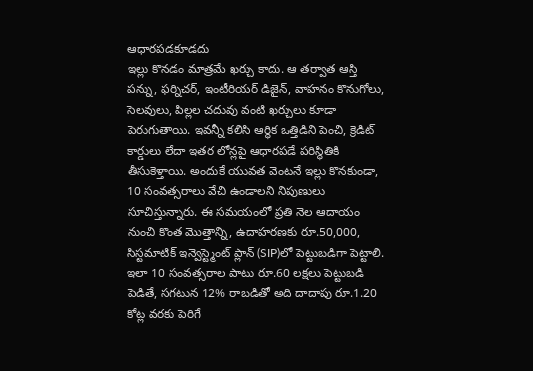ఆధారపడకూడదు
ఇల్లు కొనడం మాత్రమే ఖర్చు కాదు. ఆ తర్వాత ఆస్తి పన్ను, ఫర్నిచర్, ఇంటీరియర్ డిజైన్, వాహనం కొనుగోలు, సెలవులు, పిల్లల చదువు వంటి ఖర్చులు కూడా పెరుగుతాయి. ఇవన్నీ కలిసి ఆర్థిక ఒత్తిడిని పెంచి, క్రెడిట్ కార్డులు లేదా ఇతర లోన్లపై ఆధారపడే పరిస్థితికి తీసుకెళ్తాయి. అందుకే యువత వెంటనే ఇల్లు కొనకుండా, 10 సంవత్సరాలు వేచి ఉండాలని నిపుణులు సూచిస్తున్నారు. ఈ సమయంలో ప్రతి నెల ఆదాయం నుంచి కొంత మొత్తాన్ని, ఉదాహరణకు రూ.50,000, సిస్టమాటిక్ ఇన్వెస్ట్మెంట్ ప్లాన్ (SIP)లో పెట్టుబడిగా పెట్టాలి. ఇలా 10 సంవత్సరాల పాటు రూ.60 లక్షలు పెట్టుబడి పెడితే, సగటున 12% రాబడితో అది దాదాపు రూ.1.20 కోట్ల వరకు పెరిగే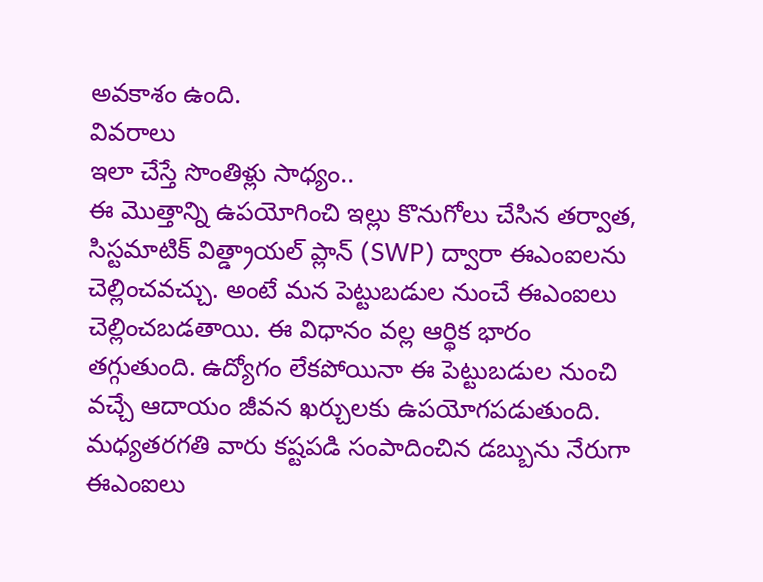అవకాశం ఉంది.
వివరాలు
ఇలా చేస్తే సొంతిళ్లు సాధ్యం..
ఈ మొత్తాన్ని ఉపయోగించి ఇల్లు కొనుగోలు చేసిన తర్వాత, సిస్టమాటిక్ విత్డ్రాయల్ ప్లాన్ (SWP) ద్వారా ఈఎంఐలను చెల్లించవచ్చు. అంటే మన పెట్టుబడుల నుంచే ఈఎంఐలు చెల్లించబడతాయి. ఈ విధానం వల్ల ఆర్థిక భారం తగ్గుతుంది. ఉద్యోగం లేకపోయినా ఈ పెట్టుబడుల నుంచి వచ్చే ఆదాయం జీవన ఖర్చులకు ఉపయోగపడుతుంది. మధ్యతరగతి వారు కష్టపడి సంపాదించిన డబ్బును నేరుగా ఈఎంఐలు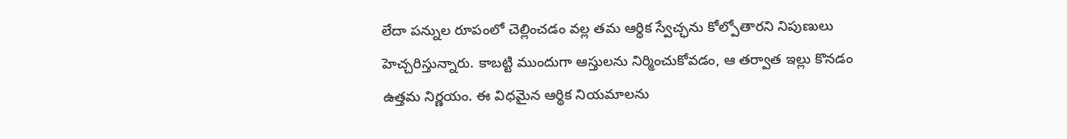లేదా పన్నుల రూపంలో చెల్లించడం వల్ల తమ ఆర్థిక స్వేచ్ఛను కోల్పోతారని నిపుణులు హెచ్చరిస్తున్నారు. కాబట్టి ముందుగా ఆస్తులను నిర్మించుకోవడం, ఆ తర్వాత ఇల్లు కొనడం ఉత్తమ నిర్ణయం. ఈ విధమైన ఆర్థిక నియమాలను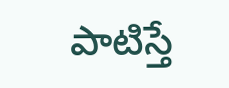పాటిస్తే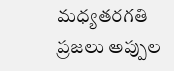మధ్యతరగతి ప్రజలు అప్పుల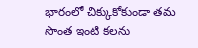భారంలో చిక్కుకోకుండా తమ సొంత ఇంటి కలను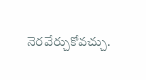నెరవేర్చుకోవచ్చు.